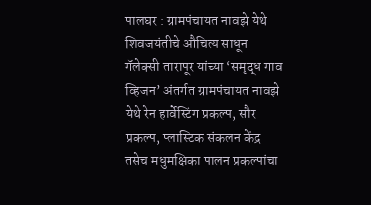पालघर : ग्रामपंचायत नावझे येथे शिवजयंतीचे औचित्य साधून गॅलेक्सी तारापूर यांच्या ‘समृद्ध गाव व्हिजन’ अंतर्गत ग्रामपंचायत नावझे येथे रेन हार्वेस्टिंग प्रकल्प, सौर प्रकल्प, प्लास्टिक संकलन केंद्र तसेच मधुमक्षिका पालन प्रकल्पांचा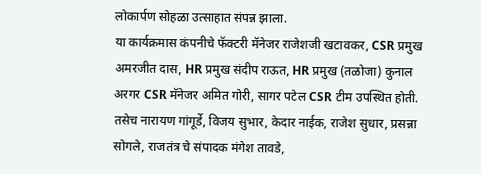लोकार्पण सोहळा उत्साहात संपन्न झाला.
या कार्यक्रमास कंपनीचे फॅक्टरी मॅनेजर राजेशजी खटावकर, CSR प्रमुख अमरजीत दास, HR प्रमुख संदीप राऊत, HR प्रमुख (तळोजा) कुनाल अरगर CSR मॅनेजर अमित गोरी, सागर पटेल CSR टीम उपस्थित होती. तसेच नारायण गांगूर्डे, विजय सुभार, केदार नाईक, राजेश सुधार, प्रसन्ना सोगले, राजतंत्र चे संपादक मंगेश तावडे,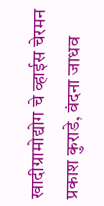खादीग्रामोद्योग चे व्हाईस चेरमन प्रकाश कुराडे, वंदना जाधव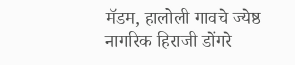मॅडम, हालोली गावचे ज्येष्ठ नागरिक हिराजी डोंगरे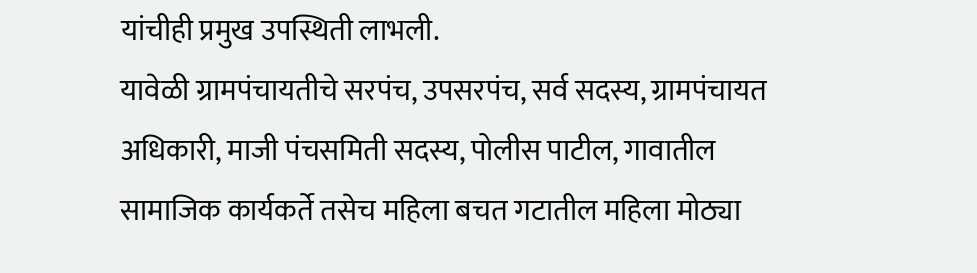यांचीही प्रमुख उपस्थिती लाभली.
यावेळी ग्रामपंचायतीचे सरपंच, उपसरपंच, सर्व सदस्य, ग्रामपंचायत अधिकारी, माजी पंचसमिती सदस्य, पोलीस पाटील, गावातील सामाजिक कार्यकर्ते तसेच महिला बचत गटातील महिला मोठ्या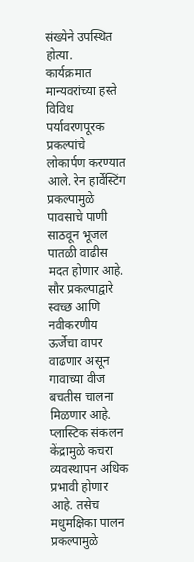संख्येने उपस्थित होत्या.
कार्यक्रमात मान्यवरांच्या हस्ते विविध पर्यावरणपूरक प्रकल्पांचे लोकार्पण करण्यात आले. रेन हार्वेस्टिंग प्रकल्पामुळे पावसाचे पाणी साठवून भूजल पातळी वाढीस मदत होणार आहे. सौर प्रकल्पाद्वारे स्वच्छ आणि नवीकरणीय ऊर्जेचा वापर वाढणार असून गावाच्या वीज बचतीस चालना मिळणार आहे. प्लास्टिक संकलन केंद्रामुळे कचरा व्यवस्थापन अधिक प्रभावी होणार आहे. तसेच मधुमक्षिका पालन प्रकल्पामुळे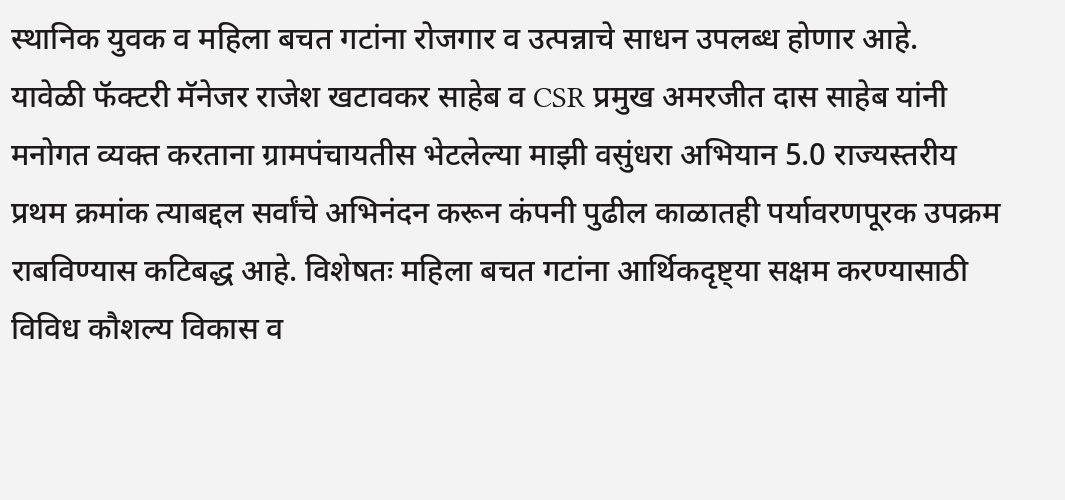स्थानिक युवक व महिला बचत गटांना रोजगार व उत्पन्नाचे साधन उपलब्ध होणार आहे.
यावेळी फॅक्टरी मॅनेजर राजेश खटावकर साहेब व CSR प्रमुख अमरजीत दास साहेब यांनी मनोगत व्यक्त करताना ग्रामपंचायतीस भेटलेल्या माझी वसुंधरा अभियान 5.0 राज्यस्तरीय प्रथम क्रमांक त्याबद्दल सर्वांचे अभिनंदन करून कंपनी पुढील काळातही पर्यावरणपूरक उपक्रम राबविण्यास कटिबद्ध आहे. विशेषतः महिला बचत गटांना आर्थिकदृष्ट्या सक्षम करण्यासाठी विविध कौशल्य विकास व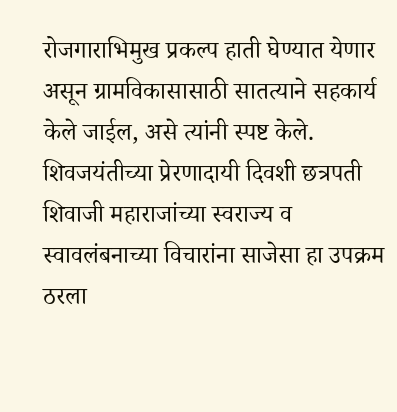रोजगाराभिमुख प्रकल्प हाती घेण्यात येणार असून ग्रामविकासासाठी सातत्याने सहकार्य केले जाईल, असे त्यांनी स्पष्ट केले.
शिवजयंतीच्या प्रेरणादायी दिवशी छत्रपती शिवाजी महाराजांच्या स्वराज्य व स्वावलंबनाच्या विचारांना साजेसा हा उपक्रम ठरला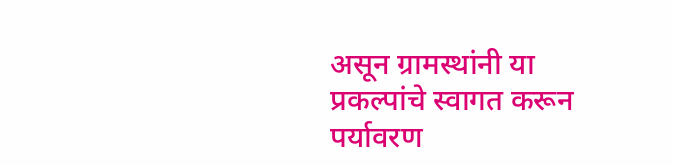असून ग्रामस्थांनी या प्रकल्पांचे स्वागत करून पर्यावरण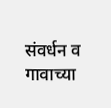संवर्धन व गावाच्या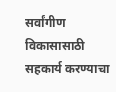सर्वांगीण विकासासाठी सहकार्य करण्याचा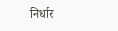निर्धार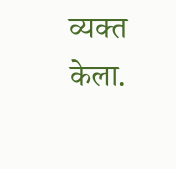व्यक्त केला.